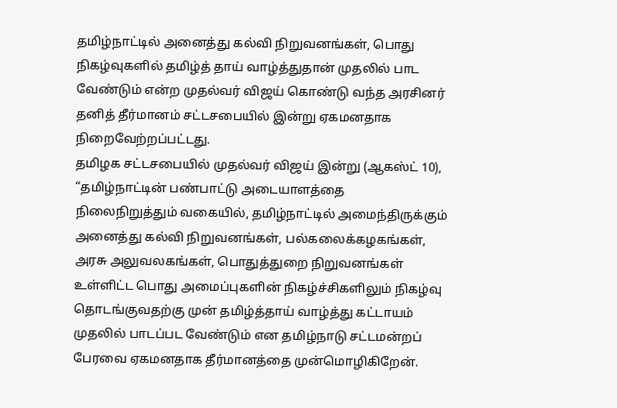தமிழ்நாட்டில் அனைத்து கல்வி நிறுவனங்கள், பொது நிகழ்வுகளில் தமிழ்த் தாய் வாழ்த்துதான் முதலில் பாட வேண்டும் என்ற முதல்வர் விஜய் கொண்டு வந்த அரசினர் தனித் தீர்மானம் சட்டசபையில் இன்று ஏகமனதாக நிறைவேற்றப்பட்டது.
தமிழக சட்டசபையில் முதல்வர் விஜய் இன்று (ஆகஸ்ட் 10), “தமிழ்நாட்டின் பண்பாட்டு அடையாளத்தை நிலைநிறுத்தும் வகையில், தமிழ்நாட்டில் அமைந்திருக்கும் அனைத்து கல்வி நிறுவனங்கள், பல்கலைக்கழகங்கள், அரசு அலுவலகங்கள், பொதுத்துறை நிறுவனங்கள் உள்ளிட்ட பொது அமைப்புகளின் நிகழ்ச்சிகளிலும் நிகழ்வு தொடங்குவதற்கு முன் தமிழ்த்தாய் வாழ்த்து கட்டாயம் முதலில் பாடப்பட வேண்டும் என தமிழ்நாடு சட்டமன்றப் பேரவை ஏகமனதாக தீர்மானத்தை முன்மொழிகிறேன்.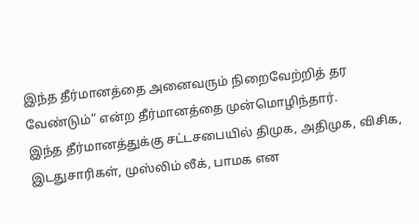இந்த தீர்மானத்தை அனைவரும் நிறைவேற்றித் தர வேண்டும்” என்ற தீர்மானத்தை முன்மொழிந்தார்.
இந்த தீர்மானத்துக்கு சட்டசபையில் திமுக, அதிமுக, விசிக, இடதுசாரிகள், முஸ்லிம் லீக், பாமக என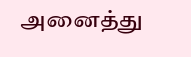அனைத்து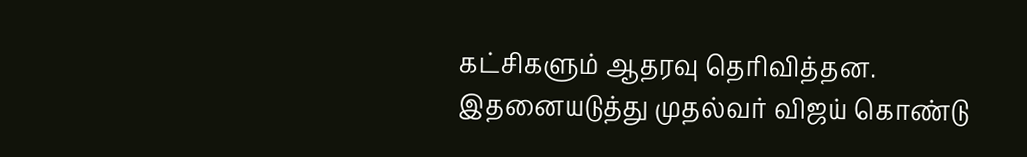கட்சிகளும் ஆதரவு தெரிவித்தன.
இதனையடுத்து முதல்வர் விஜய் கொண்டு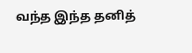வந்த இந்த தனித்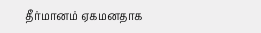தீர்மானம் ஏகமனதாக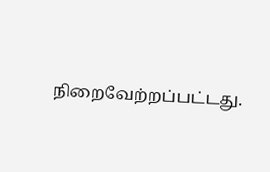நிறைவேற்றப்பட்டது.